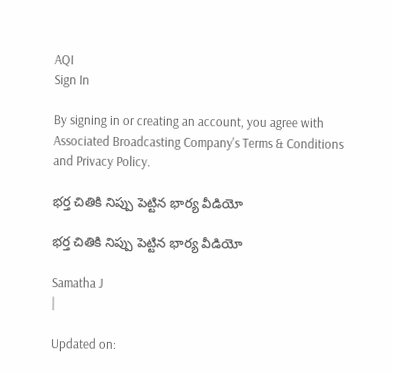AQI
Sign In

By signing in or creating an account, you agree with Associated Broadcasting Company's Terms & Conditions and Privacy Policy.

భర్త చితికి నిప్పు పెట్టిన భార్య వీడియో

భర్త చితికి నిప్పు పెట్టిన భార్య వీడియో

Samatha J
|

Updated on: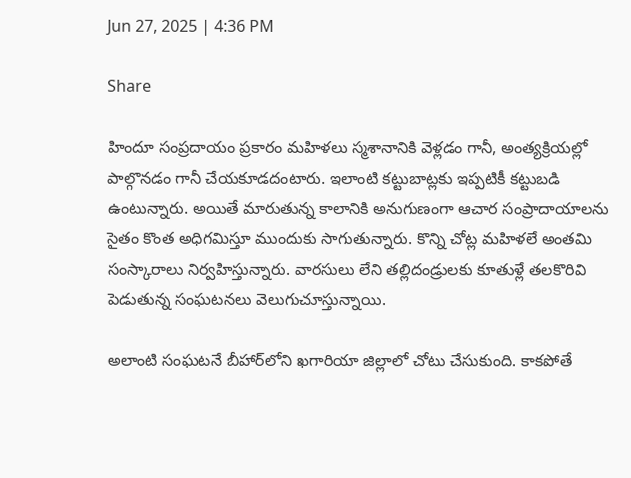Jun 27, 2025 | 4:36 PM

Share

హిందూ సంప్రదాయం ప్రకారం మహిళలు స్మశానానికి వెళ్లడం గానీ, అంత్యక్రియల్లో పాల్గొనడం గానీ చేయకూడదంటారు. ఇలాంటి కట్టుబాట్లకు ఇప్పటికీ కట్టుబడి ఉంటున్నారు. అయితే మారుతున్న కాలానికి అనుగుణంగా ఆచార సంప్రాదాయాలను సైతం కొంత అధిగమిస్తూ ముందుకు సాగుతున్నారు. కొన్ని చోట్ల మహిళలే అంతమి సంస్కారాలు నిర్వహిస్తున్నారు. వారసులు లేని తల్లిదండ్రులకు కూతుళ్లే తలకొరివి పెడుతున్న సంఘటనలు వెలుగుచూస్తున్నాయి.

అలాంటి సంఘటనే బీహార్‌లోని ఖగారియా జిల్లాలో చోటు చేసుకుంది. కాకపోతే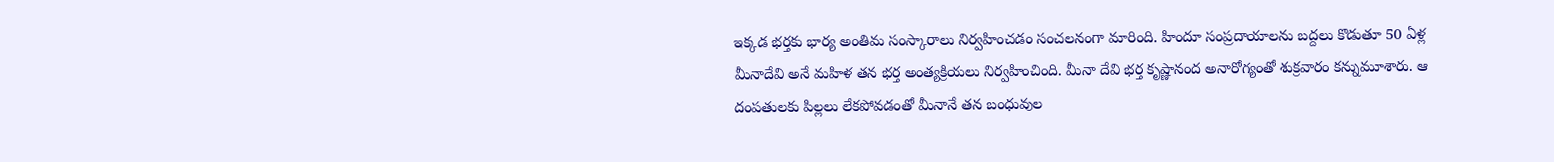ఇక్కడ భర్తకు భార్య అంతిమ సంస్కారాలు నిర్వహించడం సంచలనంగా మారింది. హిందూ సంప్రదాయాలను బద్దలు కొడుతూ 50 ఏళ్ల మీనాదేవి అనే మహిళ తన భర్త అంత్యక్రియలు నిర్వహించింది. మీనా దేవి భర్త కృష్ణానంద అనారోగ్యంతో శుక్రవారం కన్నుమూశారు. ఆ దంపతులకు పిల్లలు లేకపోవడంతో మీనానే తన బంధువుల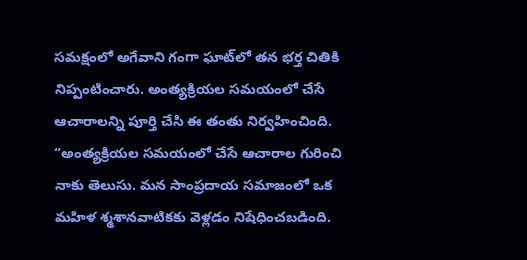సమక్షంలో అగేవాని గంగా ఘాట్‌లో తన భర్త చితికి నిప్పంటించారు. అంత్యక్రియల సమయంలో చేసే ఆచారాలన్ని పూర్తి చేసి ఈ తంతు నిర్వహించింది. “అంత్యక్రియల సమయంలో చేసే ఆచారాల గురించి నాకు తెలుసు. మన సాంప్రదాయ సమాజంలో ఒక మహిళ శ్మశానవాటికకు వెళ్లడం నిషేధించబడింది.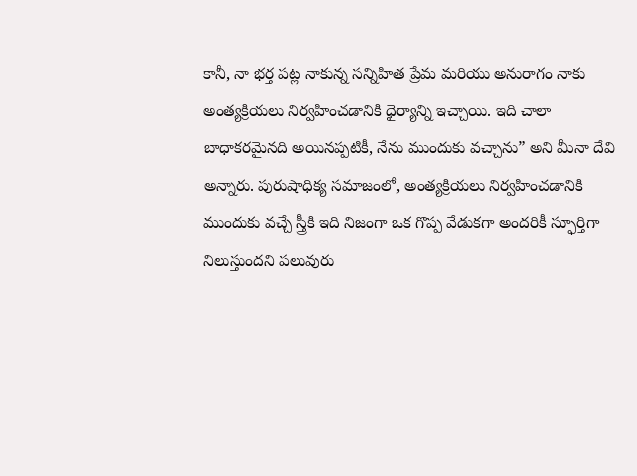కానీ, నా భర్త పట్ల నాకున్న సన్నిహిత ప్రేమ మరియు అనురాగం నాకు అంత్యక్రియలు నిర్వహించడానికి ధైర్యాన్ని ఇచ్చాయి. ఇది చాలా బాధాకరమైనది అయినప్పటికీ, నేను ముందుకు వచ్చాను” అని మీనా దేవి అన్నారు. పురుషాధిక్య సమాజంలో, అంత్యక్రియలు నిర్వహించడానికి ముందుకు వచ్చే స్త్రీకి ఇది నిజంగా ఒక గొప్ప వేడుకగా అందరికీ స్ఫూర్తిగా నిలుస్తుందని పలువురు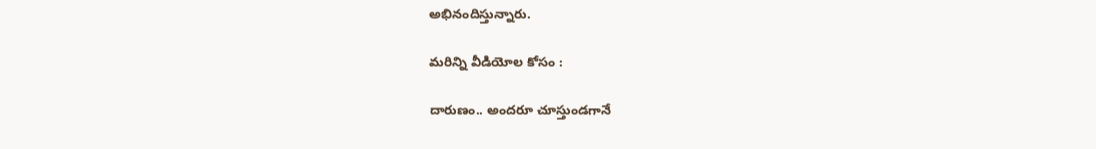అభినందిస్తున్నారు.

మరిన్ని వీడియోల కోసం :

దారుణం.. అందరూ చూస్తుండగానే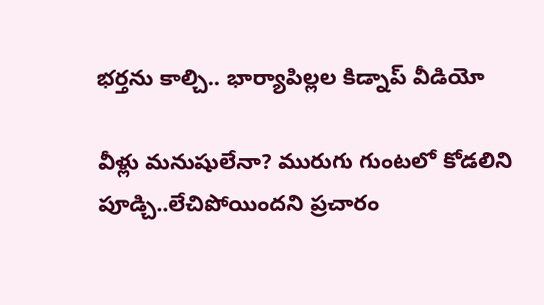భర్తను కాల్చి.. భార్యాపిల్లల కిడ్నాప్ వీడియో

వీళ్లు మనుషులేనా? మురుగు గుంటలో కోడలిని పూడ్చి..లేచిపోయిందని ప్రచారం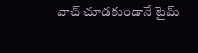వాచ్ చూడకుండానే టైమ్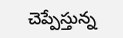చెప్పేస్తున్న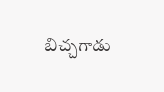బిచ్చగాడు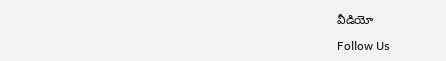వీడియో

Follow Us